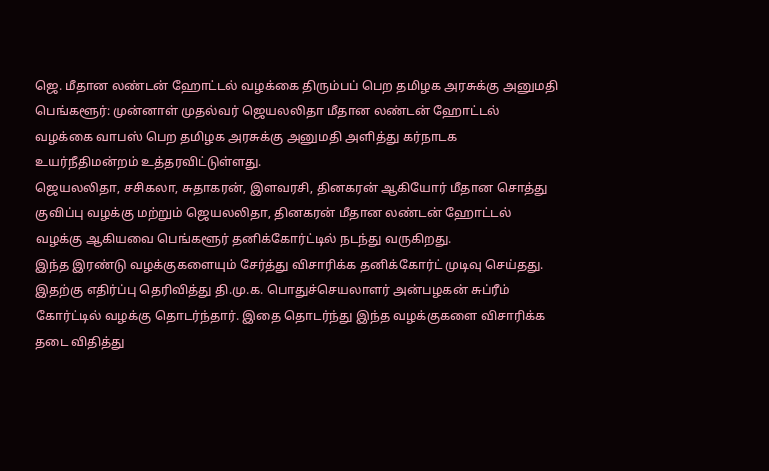ஜெ. மீதான லண்டன் ஹோட்டல் வழக்கை திரும்பப் பெற தமிழக அரசுக்கு அனுமதி
பெங்களூர்: முன்னாள் முதல்வர் ஜெயலலிதா மீதான லண்டன் ஹோட்டல் வழக்கை வாபஸ் பெற தமிழக அரசுக்கு அனுமதி அளித்து கர்நாடக உயர்நீதிமன்றம் உத்தரவிட்டுள்ளது.
ஜெயலலிதா, சசிகலா, சுதாகரன், இளவரசி, தினகரன் ஆகியோர் மீதான சொத்து குவிப்பு வழக்கு மற்றும் ஜெயலலிதா, தினகரன் மீதான லண்டன் ஹோட்டல் வழக்கு ஆகியவை பெங்களூர் தனிக்கோர்ட்டில் நடந்து வருகிறது.
இந்த இரண்டு வழக்குகளையும் சேர்த்து விசாரிக்க தனிக்கோர்ட் முடிவு செய்தது. இதற்கு எதிர்ப்பு தெரிவித்து தி.மு.க. பொதுச்செயலாளர் அன்பழகன் சுப்ரீம் கோர்ட்டில் வழக்கு தொடர்ந்தார். இதை தொடர்ந்து இந்த வழக்குகளை விசாரிக்க தடை விதித்து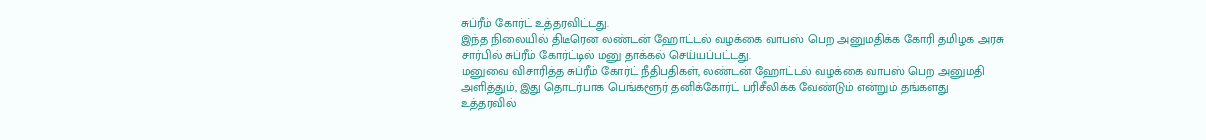சுப்ரீம் கோர்ட் உத்தரவிட்டது.
இந்த நிலையில் திடீரென லண்டன் ஹோட்டல் வழக்கை வாபஸ் பெற அனுமதிக்க கோரி தமிழக அரசு சார்பில் சுப்ரீம் கோர்ட்டில் மனு தாக்கல் செய்யப்பட்டது.
மனுவை விசாரித்த சுப்ரீம் கோர்ட் நீதிபதிகள், லண்டன் ஹோட்டல் வழக்கை வாபஸ் பெற அனுமதி அளித்தும், இது தொடர்பாக பெங்களூர் தனிக்கோர்ட் பரிசீலிக்க வேண்டும் என்றும் தங்களது உத்தரவில்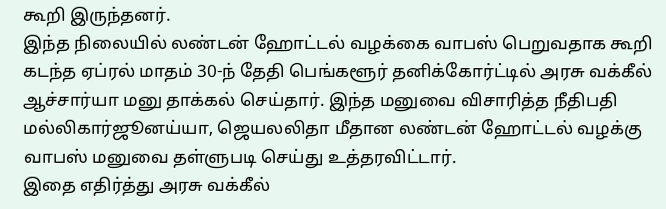கூறி இருந்தனர்.
இந்த நிலையில் லண்டன் ஹோட்டல் வழக்கை வாபஸ் பெறுவதாக கூறி கடந்த ஏப்ரல் மாதம் 30-ந் தேதி பெங்களூர் தனிக்கோர்ட்டில் அரசு வக்கீல் ஆச்சார்யா மனு தாக்கல் செய்தார். இந்த மனுவை விசாரித்த நீதிபதி மல்லிகார்ஜூனய்யா, ஜெயலலிதா மீதான லண்டன் ஹோட்டல் வழக்கு வாபஸ் மனுவை தள்ளுபடி செய்து உத்தரவிட்டார்.
இதை எதிர்த்து அரசு வக்கீல்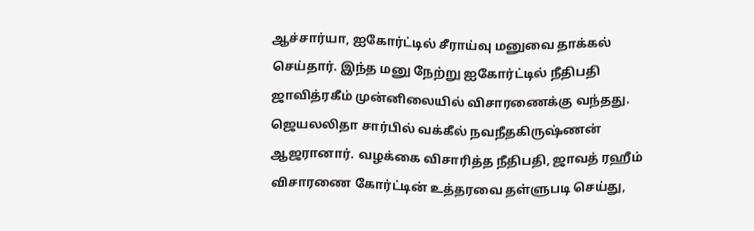ஆச்சார்யா, ஐகோர்ட்டில் சீராய்வு மனுவை தாக்கல் செய்தார். இந்த மனு நேற்று ஐகோர்ட்டில் நீதிபதி ஜாவித்ரகீம் முன்னிலையில் விசாரணைக்கு வந்தது.
ஜெயலலிதா சார்பில் வக்கீல் நவநீதகிருஷ்ணன் ஆஜரானார். வழக்கை விசாரித்த நீதிபதி, ஜாவத் ரஹீம் விசாரணை கோர்ட்டின் உத்தரவை தள்ளுபடி செய்து,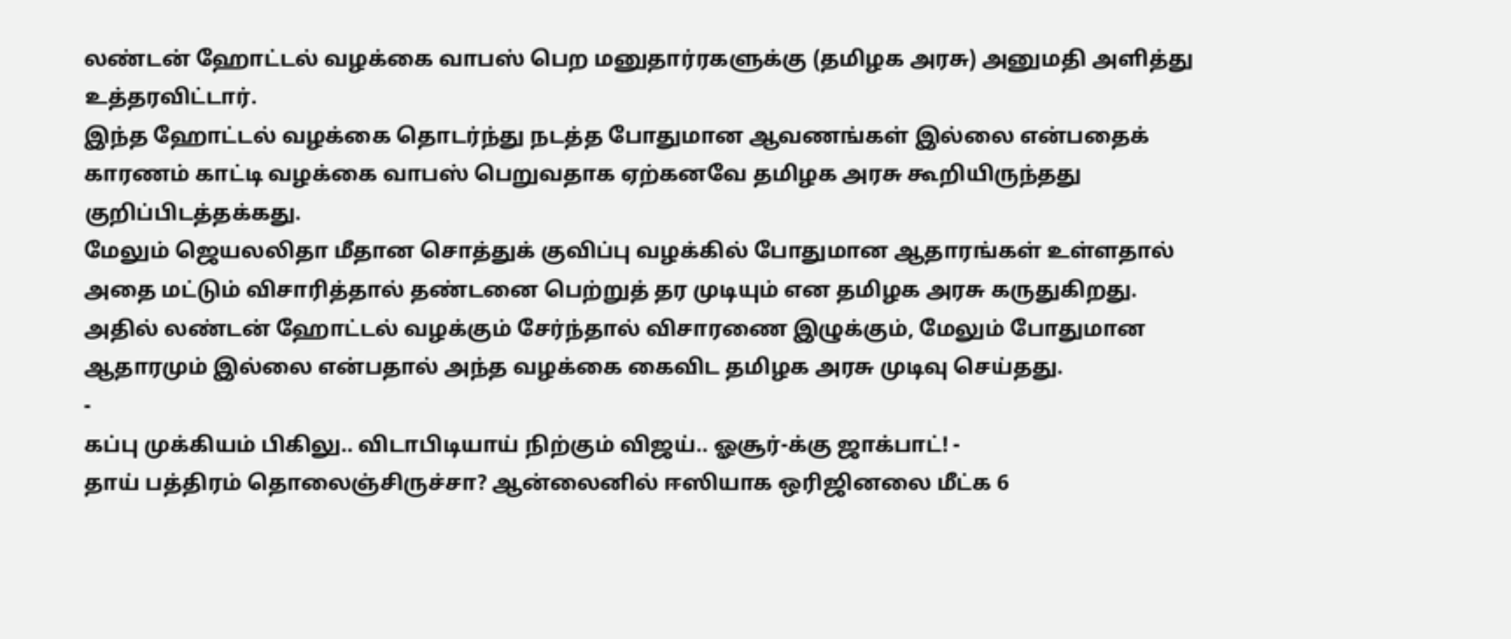லண்டன் ஹோட்டல் வழக்கை வாபஸ் பெற மனுதார்ரகளுக்கு (தமிழக அரசு) அனுமதி அளித்து உத்தரவிட்டார்.
இந்த ஹோட்டல் வழக்கை தொடர்ந்து நடத்த போதுமான ஆவணங்கள் இல்லை என்பதைக் காரணம் காட்டி வழக்கை வாபஸ் பெறுவதாக ஏற்கனவே தமிழக அரசு கூறியிருந்தது குறிப்பிடத்தக்கது.
மேலும் ஜெயலலிதா மீதான சொத்துக் குவிப்பு வழக்கில் போதுமான ஆதாரங்கள் உள்ளதால் அதை மட்டும் விசாரித்தால் தண்டனை பெற்றுத் தர முடியும் என தமிழக அரசு கருதுகிறது.
அதில் லண்டன் ஹோட்டல் வழக்கும் சேர்ந்தால் விசாரணை இழுக்கும், மேலும் போதுமான ஆதாரமும் இல்லை என்பதால் அந்த வழக்கை கைவிட தமிழக அரசு முடிவு செய்தது.
-
கப்பு முக்கியம் பிகிலு.. விடாபிடியாய் நிற்கும் விஜய்.. ஓசூர்-க்கு ஜாக்பாட்! -
தாய் பத்திரம் தொலைஞ்சிருச்சா? ஆன்லைனில் ஈஸியாக ஒரிஜினலை மீட்க 6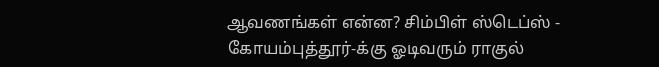ஆவணங்கள் என்ன? சிம்பிள் ஸ்டெப்ஸ் -
கோயம்புத்தூர்-க்கு ஓடிவரும் ராகுல்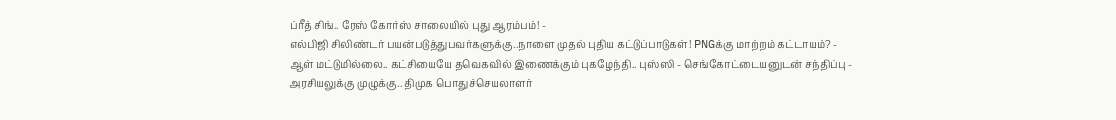ப்ரீத் சிங்.. ரேஸ் கோர்ஸ் சாலையில் புது ஆரம்பம்! -
எல்பிஜி சிலிண்டர் பயன்படுத்துபவர்களுக்கு..நாளை முதல் புதிய கட்டுப்பாடுகள்! PNGக்கு மாற்றம் கட்டாயம்? -
ஆள் மட்டுமில்லை.. கட்சியையே தவெகவில் இணைக்கும் புகழேந்தி.. புஸ்ஸி - செங்கோட்டையனுடன் சந்திப்பு -
அரசியலுக்கு முழுக்கு.. திமுக பொதுச்செயலாளர்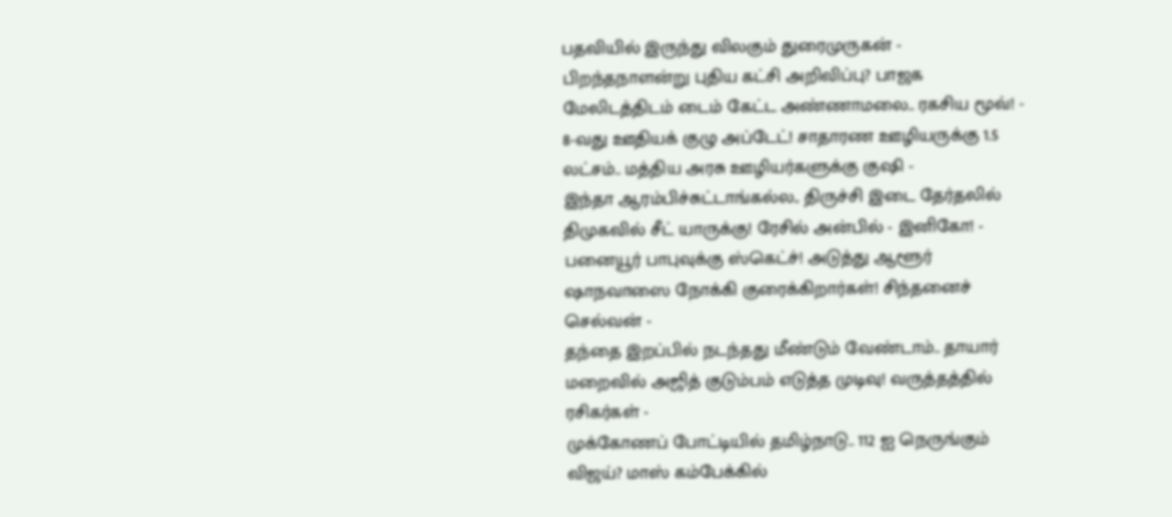பதவியில் இருந்து விலகும் துரைமுருகன் -
பிறந்தநாளன்று புதிய கட்சி அறிவிப்பு? பாஜக மேலிடத்திடம் டைம் கேட்ட அண்ணாமலை.. ரகசிய மூவ்! -
8-வது ஊதியக் குழு அப்டேட்! சாதாரண ஊழியருக்கு 1.5 லட்சம்.. மத்திய அரசு ஊழியர்களுக்கு குஷி -
இந்தா ஆரம்பிச்சுட்டாங்கல்ல.. திருச்சி இடை தேர்தலில் திமுகவில் சீட் யாருக்கு! ரேசில் அன்பில் - இனிகோ! -
பனையூர் பாபுவுக்கு ஸ்கெட்ச்! அடுத்து ஆளூர் ஷாநவாஸை நோக்கி குரைக்கிறார்கள்! சிந்தனைச் செல்வன் -
தந்தை இறப்பில் நடந்தது மீண்டும் வேண்டாம்.. தாயார் மறைவில் அஜித் குடும்பம் எடுத்த முடிவு! வருத்தத்தில் ரசிகர்கள் -
முக்கோணப் போட்டியில் தமிழ்நாடு.. 112 ஐ நெருங்கும் விஜய்? மாஸ் கம்பேக்கில்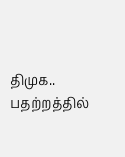திமுக.. பதற்றத்தில்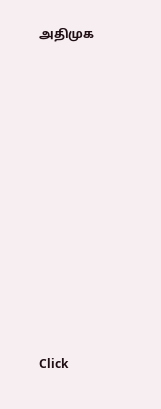அதிமுக












Click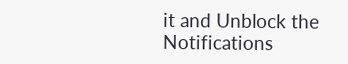it and Unblock the Notifications